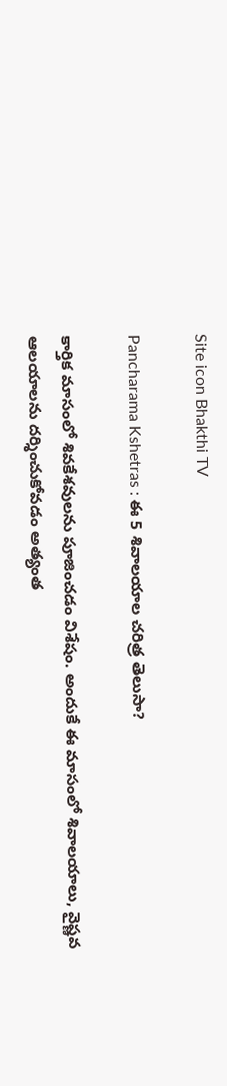Site icon Bhakthi TV

Pancharama Kshetras : ఈ 5 శివాలయాల చరిత్ర తెలుసా?

కార్తిక మాసంలో శివకేశవులను పూజించడం విశేషం. అందుకే ఈ మాసంలో శివాలయాలు, వైష్ణవ ఆలయాలను దర్శించుకోవడం అత్యంత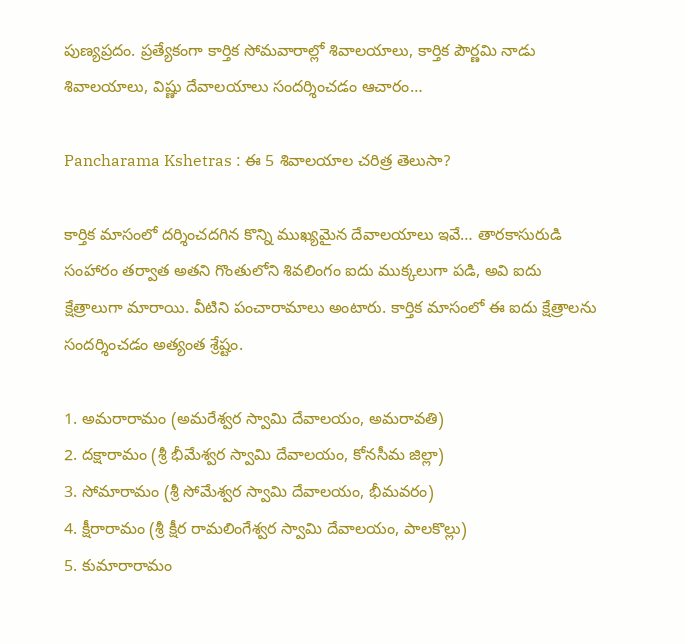పుణ్యప్రదం. ప్రత్యేకంగా కార్తిక సోమవారాల్లో శివాలయాలు, కార్తిక పౌర్ణమి నాడు శివాలయాలు, విష్ణు దేవాలయాలు సందర్శించడం ఆచారం…

Pancharama Kshetras : ఈ 5 శివాలయాల చరిత్ర తెలుసా?

కార్తిక మాసంలో దర్శించదగిన కొన్ని ముఖ్యమైన దేవాలయాలు ఇవే… తారకాసురుడి సంహారం తర్వాత అతని గొంతులోని శివలింగం ఐదు ముక్కలుగా పడి, అవి ఐదు క్షేత్రాలుగా మారాయి. వీటిని పంచారామాలు అంటారు. కార్తిక మాసంలో ఈ ఐదు క్షేత్రాలను సందర్శించడం అత్యంత శ్రేష్టం.

1. అమరారామం (అమరేశ్వర స్వామి దేవాలయం, అమరావతి)
2. దక్షారామం (శ్రీ భీమేశ్వర స్వామి దేవాలయం, కోనసీమ జిల్లా)
3. సోమారామం (శ్రీ సోమేశ్వర స్వామి దేవాలయం, భీమవరం)
4. క్షీరారామం (శ్రీ క్షీర రామలింగేశ్వర స్వామి దేవాలయం, పాలకొల్లు)
5. కుమారారామం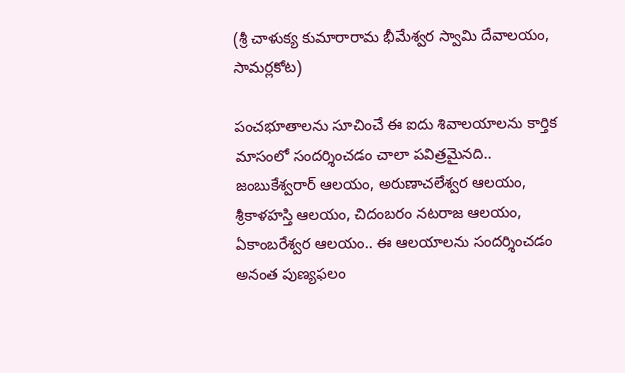(శ్రీ చాళుక్య కుమారారామ భీమేశ్వర స్వామి దేవాలయం, సామర్లకోట)

పంచభూతాలను సూచించే ఈ ఐదు శివాలయాలను కార్తిక మాసంలో సందర్శించడం చాలా పవిత్రమైనది.. జంబుకేశ్వరార్ ఆలయం, అరుణాచలేశ్వర ఆలయం, శ్రీకాళహస్తి ఆలయం, చిదంబరం నటరాజ ఆలయం, ఏకాంబరేశ్వర ఆలయం.. ఈ ఆలయాలను సందర్శించడం అనంత పుణ్యఫలం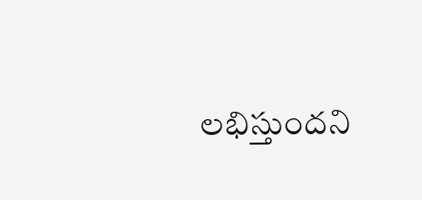లభిస్తుందని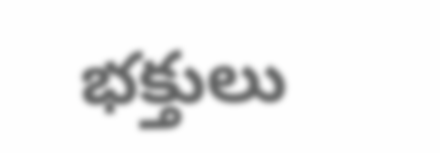భక్తులు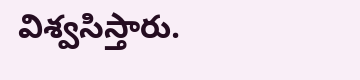విశ్వసిస్తారు.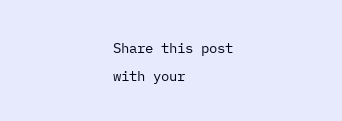Share this post with your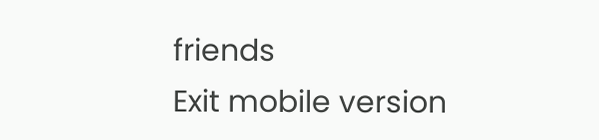friends
Exit mobile version